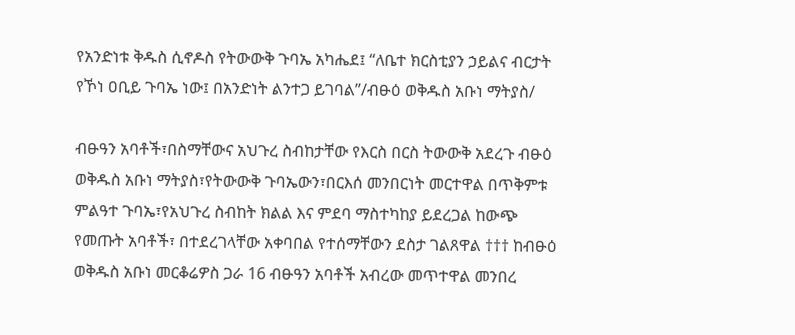የአንድነቱ ቅዱስ ሲኖዶስ የትውውቅ ጉባኤ አካሔደ፤ “ለቤተ ክርስቲያን ኃይልና ብርታት የኾነ ዐቢይ ጉባኤ ነው፤ በአንድነት ልንተጋ ይገባል”/ብፁዕ ወቅዱስ አቡነ ማትያስ/

ብፁዓን አባቶች፣በስማቸውና አህጉረ ስብከታቸው የእርስ በርስ ትውውቅ አደረጉ ብፁዕ ወቅዱስ አቡነ ማትያስ፣የትውውቅ ጉባኤውን፣በርእሰ መንበርነት መርተዋል በጥቅምቱ ምልዓተ ጉባኤ፣የአህጉረ ስብከት ክልል እና ምደባ ማስተካከያ ይደረጋል ከውጭ የመጡት አባቶች፣ በተደረገላቸው አቀባበል የተሰማቸውን ደስታ ገልጸዋል ††† ከብፁዕ ወቅዱስ አቡነ መርቆሬዎስ ጋራ 16 ብፁዓን አባቶች አብረው መጥተዋል መንበረ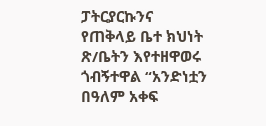ፓትርያርኩንና የጠቅላይ ቤተ ክህነት ጽ/ቤትን እየተዘዋወሩ ጎብኝተዋል “አንድነቷን በዓለም አቀፍ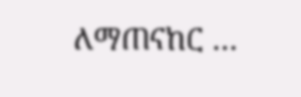ለማጠናከር …